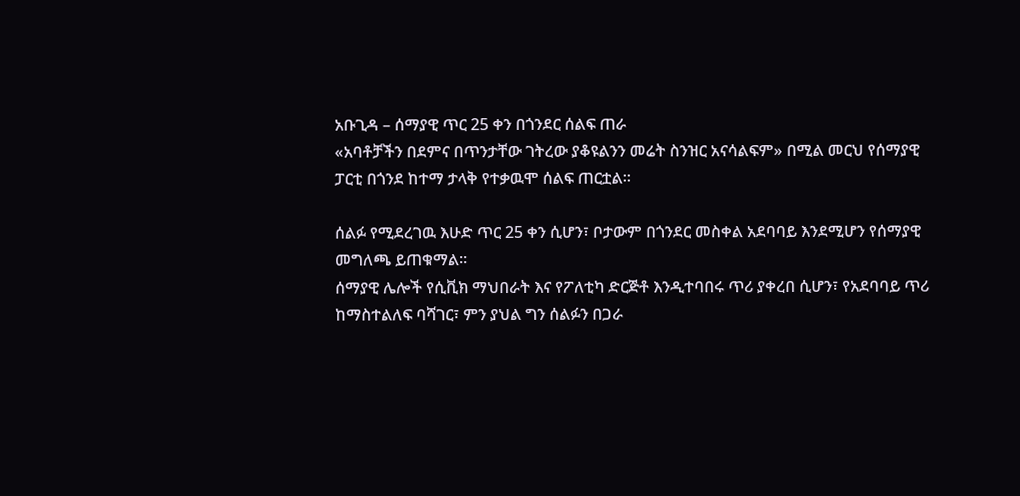አቡጊዳ – ሰማያዊ ጥር 25 ቀን በጎንደር ሰልፍ ጠራ
«አባቶቻችን በደምና በጥንታቸው ገትረው ያቆዩልንን መሬት ስንዝር አናሳልፍም» በሚል መርህ የሰማያዊ ፓርቲ በጎንደ ከተማ ታላቅ የተቃዉሞ ሰልፍ ጠርቷል።

ሰልፉ የሚደረገዉ እሁድ ጥር 25 ቀን ሲሆን፣ ቦታውም በጎንደር መስቀል አደባባይ እንደሚሆን የሰማያዊ መግለጫ ይጠቁማል።
ሰማያዊ ሌሎች የሲቪክ ማህበራት እና የፖለቲካ ድርጅቶ እንዲተባበሩ ጥሪ ያቀረበ ሲሆን፣ የአደባባይ ጥሪ ከማስተልለፍ ባሻገር፣ ምን ያህል ግን ሰልፉን በጋራ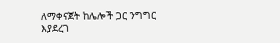ለማቀናጀት ከሌሎች ጋር ንግግር እያደረገ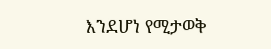እንደሆነ የሚታወቅ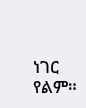ነገር የልም።